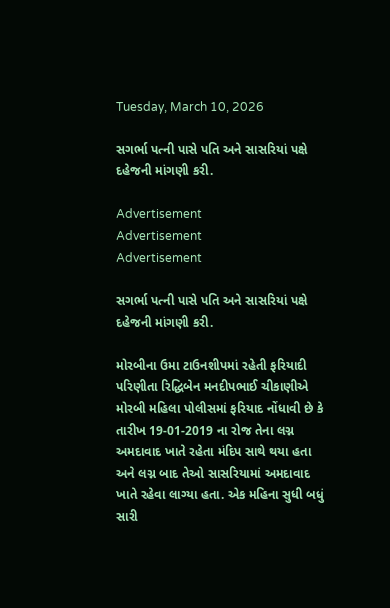Tuesday, March 10, 2026

સગર્ભા પત્ની પાસે પતિ અને સાસરિયાં પક્ષે દહેજની માંગણી કરી.

Advertisement
Advertisement
Advertisement

સગર્ભા પત્ની પાસે પતિ અને સાસરિયાં પક્ષે દહેજની માંગણી કરી.

મોરબીના ઉમા ટાઉનશીપમાં રહેતી ફરિયાદી પરિણીતા રિદ્ધિબેન મનદીપભાઈ ચીકાણીએ મોરબી મહિલા પોલીસમાં ફરિયાદ નોંધાવી છે કે તારીખ 19-01-2019 ના રોજ તેના લગ્ન અમદાવાદ ખાતે રહેતા મંદિપ સાથે થયા હતા અને લગ્ન બાદ તેઓ સાસરિયામાં અમદાવાદ ખાતે રહેવા લાગ્યા હતા. એક મહિના સુધી બધું સારી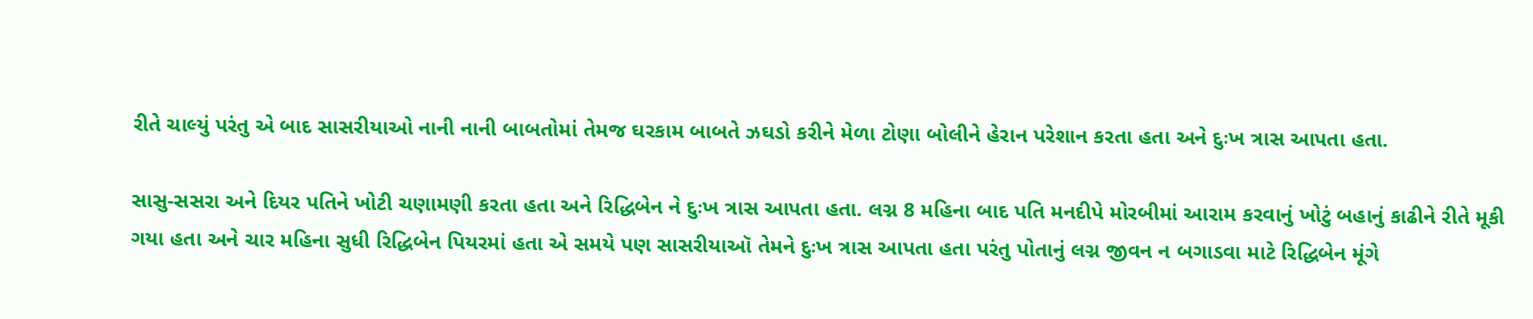રીતે ચાલ્યું પરંતુ એ બાદ સાસરીયાઓ નાની નાની બાબતોમાં તેમજ ઘરકામ બાબતે ઝઘડો કરીને મેળા ટોણા બોલીને હેરાન પરેશાન કરતા હતા અને દુઃખ ત્રાસ આપતા હતા.

સાસુ-સસરા અને દિયર પતિને ખોટી ચણામણી કરતા હતા અને રિદ્ધિબેન ને દુઃખ ત્રાસ આપતા હતા. લગ્ન 8 મહિના બાદ પતિ મનદીપે મોરબીમાં આરામ કરવાનું ખોટું બહાનું કાઢીને રીતે મૂકી ગયા હતા અને ચાર મહિના સુધી રિદ્ધિબેન પિયરમાં હતા એ સમયે પણ સાસરીયાઑ તેમને દુઃખ ત્રાસ આપતા હતા પરંતુ પોતાનું લગ્ન જીવન ન બગાડવા માટે રિદ્ધિબેન મૂંગે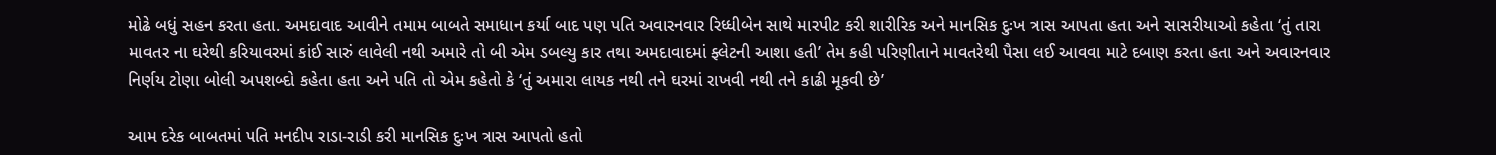મોઢે બધું સહન કરતા હતા. અમદાવાદ આવીને તમામ બાબતે સમાધાન કર્યા બાદ પણ પતિ અવારનવાર રિધ્ધીબેન સાથે મારપીટ કરી શારીરિક અને માનસિક દુઃખ ત્રાસ આપતા હતા અને સાસરીયાઓ કહેતા ‘તું તારા માવતર ના ઘરેથી કરિયાવરમાં કાંઈ સારું લાવેલી નથી અમારે તો બી એમ ડબલ્યુ કાર તથા અમદાવાદમાં ફ્લેટની આશા હતી’ તેમ કહી પરિણીતાને માવતરેથી પૈસા લઈ આવવા માટે દબાણ કરતા હતા અને અવારનવાર નિર્ણય ટોણા બોલી અપશબ્દો કહેતા હતા અને પતિ તો એમ કહેતો કે ‘તું અમારા લાયક નથી તને ઘરમાં રાખવી નથી તને કાઢી મૂકવી છે’

આમ દરેક બાબતમાં પતિ મનદીપ રાડા-રાડી કરી માનસિક દુઃખ ત્રાસ આપતો હતો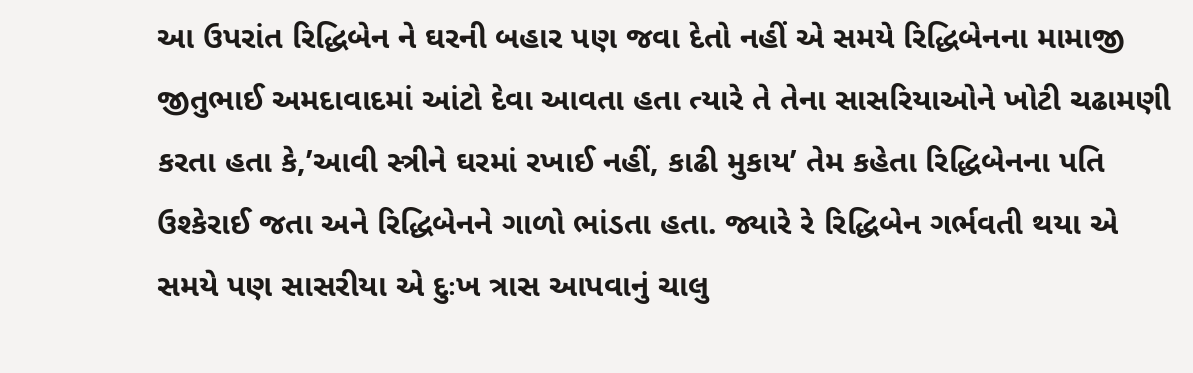આ ઉપરાંત રિદ્ધિબેન ને ઘરની બહાર પણ જવા દેતો નહીં એ સમયે રિદ્ધિબેનના મામાજી જીતુભાઈ અમદાવાદમાં આંટો દેવા આવતા હતા ત્યારે તે તેના સાસરિયાઓને ખોટી ચઢામણી કરતા હતા કે,’આવી સ્ત્રીને ઘરમાં રખાઈ નહીં, કાઢી મુકાય’ તેમ કહેતા રિદ્ધિબેનના પતિ ઉશ્કેરાઈ જતા અને રિદ્ધિબેનને ગાળો ભાંડતા હતા. જ્યારે રે રિદ્ધિબેન ગર્ભવતી થયા એ સમયે પણ સાસરીયા એ દુઃખ ત્રાસ આપવાનું ચાલુ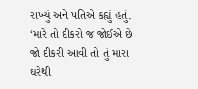રાખ્યું અને પતિએ કહ્યું હતું. ‘મારે તો દીકરો જ જોઈએ છે જો દીકરી આવી તો તું મારા ઘરેથી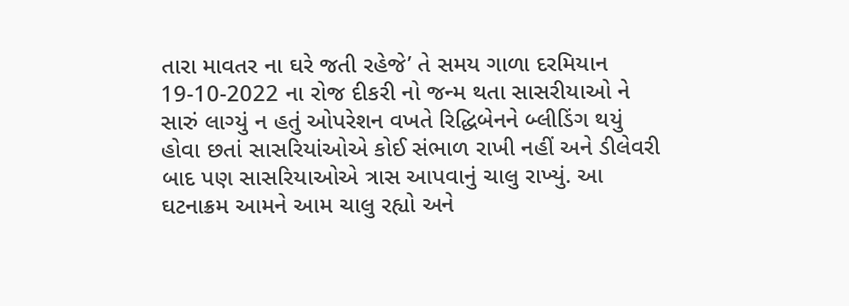તારા માવતર ના ઘરે જતી રહેજે’ તે સમય ગાળા દરમિયાન 19-10-2022 ના રોજ દીકરી નો જન્મ થતા સાસરીયાઓ ને સારું લાગ્યું ન હતું ઓપરેશન વખતે રિદ્ધિબેનને બ્લીડિંગ થયું હોવા છતાં સાસરિયાંઓએ કોઈ સંભાળ રાખી નહીં અને ડીલેવરી બાદ પણ સાસરિયાઓએ ત્રાસ આપવાનું ચાલુ રાખ્યું. આ ઘટનાક્રમ આમને આમ ચાલુ રહ્યો અને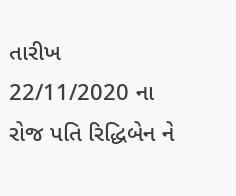તારીખ 22/11/2020 ના રોજ પતિ રિદ્ધિબેન ને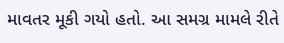માવતર મૂકી ગયો હતો. આ સમગ્ર મામલે રીતે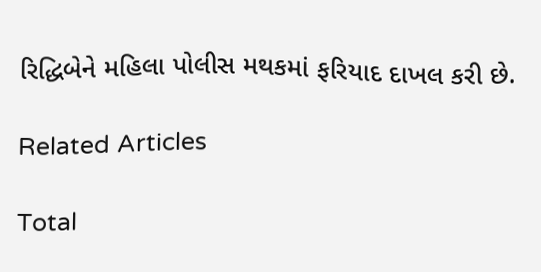રિદ્ધિબેને મહિલા પોલીસ મથકમાં ફરિયાદ દાખલ કરી છે.

Related Articles

Total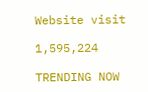Website visit

1,595,224

TRENDING NOW